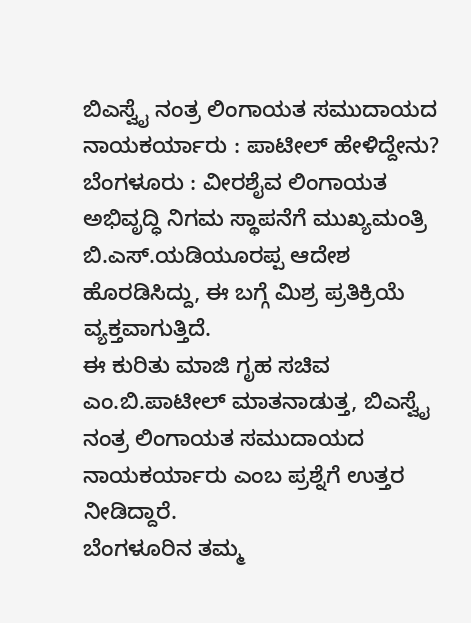ಬಿಎಸ್ವೈ ನಂತ್ರ ಲಿಂಗಾಯತ ಸಮುದಾಯದ ನಾಯಕರ್ಯಾರು : ಪಾಟೀಲ್ ಹೇಳಿದ್ದೇನು?
ಬೆಂಗಳೂರು : ವೀರಶೈವ ಲಿಂಗಾಯತ ಅಭಿವೃದ್ಧಿ ನಿಗಮ ಸ್ಥಾಪನೆಗೆ ಮುಖ್ಯಮಂತ್ರಿ ಬಿ.ಎಸ್.ಯಡಿಯೂರಪ್ಪ ಆದೇಶ ಹೊರಡಿಸಿದ್ದು, ಈ ಬಗ್ಗೆ ಮಿಶ್ರ ಪ್ರತಿಕ್ರಿಯೆ ವ್ಯಕ್ತವಾಗುತ್ತಿದೆ.
ಈ ಕುರಿತು ಮಾಜಿ ಗೃಹ ಸಚಿವ ಎಂ.ಬಿ.ಪಾಟೀಲ್ ಮಾತನಾಡುತ್ತ, ಬಿಎಸ್ವೈ ನಂತ್ರ ಲಿಂಗಾಯತ ಸಮುದಾಯದ ನಾಯಕರ್ಯಾರು ಎಂಬ ಪ್ರಶ್ನೆಗೆ ಉತ್ತರ ನೀಡಿದ್ದಾರೆ.
ಬೆಂಗಳೂರಿನ ತಮ್ಮ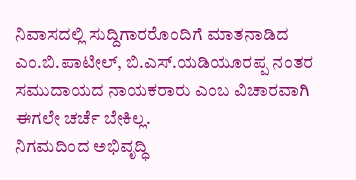ನಿವಾಸದಲ್ಲಿ ಸುದ್ದಿಗಾರರೊಂದಿಗೆ ಮಾತನಾಡಿದ ಎಂ.ಬಿ.ಪಾಟೀಲ್, ಬಿ.ಎಸ್.ಯಡಿಯೂರಪ್ಪ ನಂತರ ಸಮುದಾಯದ ನಾಯಕರಾರು ಎಂಬ ವಿಚಾರವಾಗಿ ಈಗಲೇ ಚರ್ಚೆ ಬೇಕಿಲ್ಲ.
ನಿಗಮದಿಂದ ಅಭಿವೃದ್ಧಿ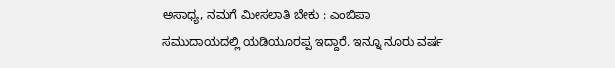ಅಸಾಧ್ಯ, ನಮಗೆ ಮೀಸಲಾತಿ ಬೇಕು : ಎಂಬಿಪಾ
ಸಮುದಾಯದಲ್ಲಿ ಯಡಿಯೂರಪ್ಪ ಇದ್ದಾರೆ. ಇನ್ನೂ ನೂರು ವರ್ಷ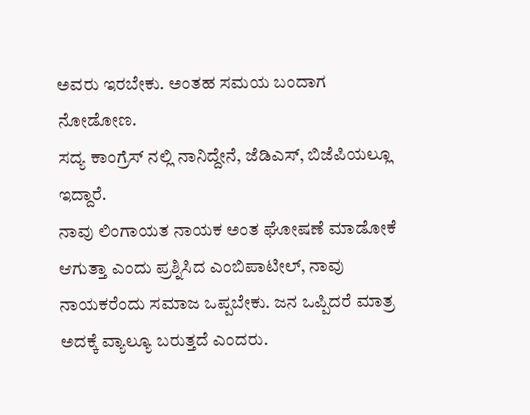ಅವರು ಇರಬೇಕು. ಅಂತಹ ಸಮಯ ಬಂದಾಗ ನೋಡೋಣ.
ಸದ್ಯ ಕಾಂಗ್ರೆಸ್ ನಲ್ಲಿ ನಾನಿದ್ದೇನೆ, ಜೆಡಿಎಸ್, ಬಿಜೆಪಿಯಲ್ಲೂ ಇದ್ದಾರೆ.
ನಾವು ಲಿಂಗಾಯತ ನಾಯಕ ಅಂತ ಘೋಷಣೆ ಮಾಡೋಕೆ ಆಗುತ್ತಾ ಎಂದು ಪ್ರಶ್ನಿಸಿದ ಎಂಬಿಪಾಟೀಲ್, ನಾವು ನಾಯಕರೆಂದು ಸಮಾಜ ಒಪ್ಪಬೇಕು. ಜನ ಒಪ್ಪಿದರೆ ಮಾತ್ರ ಅದಕ್ಕೆ ವ್ಯಾಲ್ಯೂ ಬರುತ್ತದೆ ಎಂದರು.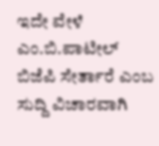ಇದೇ ವೇಳೆ ಎಂ.ಬಿ.ಪಾಟೀಲ್ ಬಿಜೆಪಿ ಸೇರ್ತಾರೆ ಎಂಬ ಸುದ್ದಿ ವಿಚಾರವಾಗಿ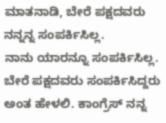ಮಾತನಾಡಿ, ಬೇರೆ ಪಕ್ಷದವರು ನನ್ನನ್ನ ಸಂಪರ್ಕಿಸಿಲ್ಲ.
ನಾನು ಯಾರನ್ನೂ ಸಂಪರ್ಕಿಸಿಲ್ಲ. ಬೇರೆ ಪಕ್ಷದವರು ಸಂಪರ್ಕಿಸಿದ್ದರು ಅಂತ ಹೇಳಲಿ. ಕಾಂಗ್ರೆಸ್ ನನ್ನ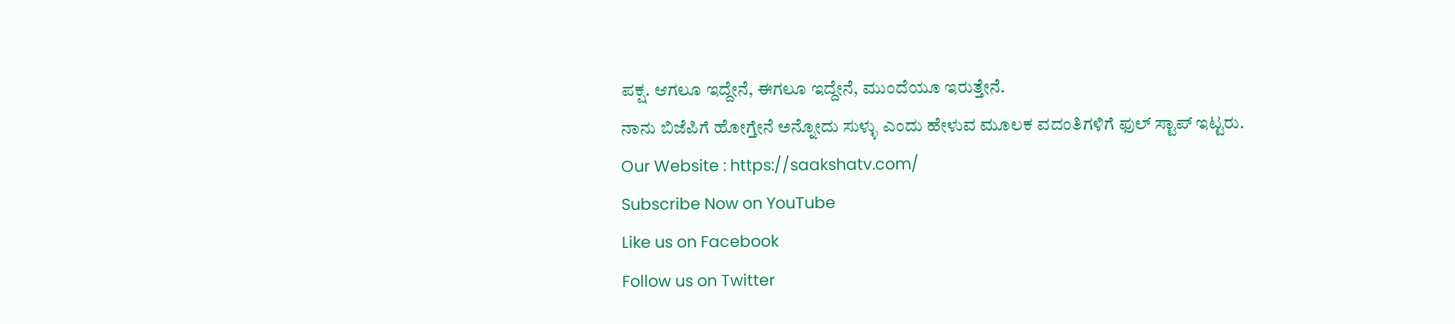ಪಕ್ಷ. ಆಗಲೂ ಇದ್ದೇನೆ, ಈಗಲೂ ಇದ್ದೇನೆ, ಮುಂದೆಯೂ ಇರುತ್ತೇನೆ.
ನಾನು ಬಿಜೆಪಿಗೆ ಹೋಗ್ತೇನೆ ಅನ್ನೋದು ಸುಳ್ಳು ಎಂದು ಹೇಳುವ ಮೂಲಕ ವದಂತಿಗಳಿಗೆ ಫುಲ್ ಸ್ಟಾಪ್ ಇಟ್ಟರು.
Our Website : https://saakshatv.com/
Subscribe Now on YouTube
Like us on Facebook
Follow us on Twitter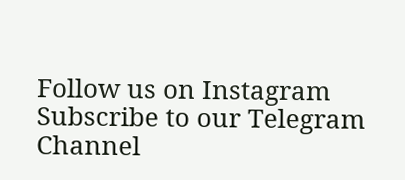Follow us on Instagram
Subscribe to our Telegram Channel